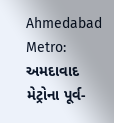Ahmedabad Metro: અમદાવાદ મેટ્રોના પૂર્વ-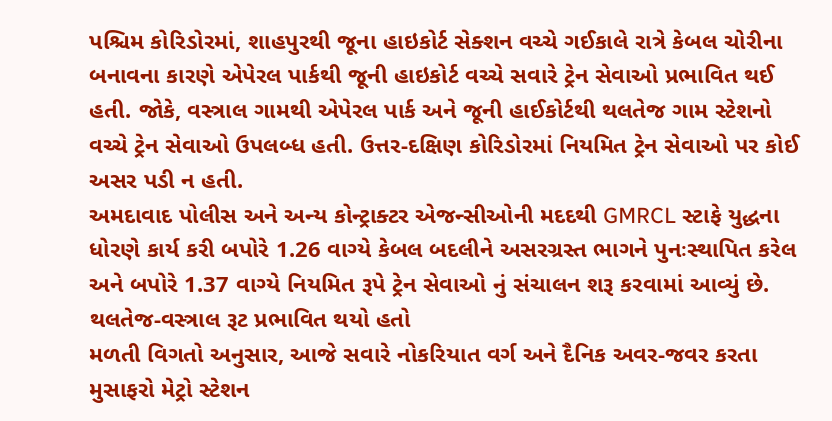પશ્ચિમ કોરિડોરમાં, શાહપુરથી જૂના હાઇકોર્ટ સેક્શન વચ્ચે ગઈકાલે રાત્રે કેબલ ચોરીના બનાવના કારણે એપેરલ પાર્કથી જૂની હાઇકોર્ટ વચ્ચે સવારે ટ્રેન સેવાઓ પ્રભાવિત થઈ હતી. જોકે, વસ્ત્રાલ ગામથી એપેરલ પાર્ક અને જૂની હાઈકોર્ટથી થલતેજ ગામ સ્ટેશનો વચ્ચે ટ્રેન સેવાઓ ઉપલબ્ધ હતી. ઉત્તર-દક્ષિણ કોરિડોરમાં નિયમિત ટ્રેન સેવાઓ પર કોઈ અસર પડી ન હતી.
અમદાવાદ પોલીસ અને અન્ય કોન્ટ્રાક્ટર એજન્સીઓની મદદથી GMRCL સ્ટાફે યુદ્ધના ધોરણે કાર્ય કરી બપોરે 1.26 વાગ્યે કેબલ બદલીને અસરગ્રસ્ત ભાગને પુનઃસ્થાપિત કરેલ અને બપોરે 1.37 વાગ્યે નિયમિત રૂપે ટ્રેન સેવાઓ નું સંચાલન શરૂ કરવામાં આવ્યું છે.
થલતેજ-વસ્ત્રાલ રૂટ પ્રભાવિત થયો હતો
મળતી વિગતો અનુસાર, આજે સવારે નોકરિયાત વર્ગ અને દૈનિક અવર-જવર કરતા મુસાફરો મેટ્રો સ્ટેશન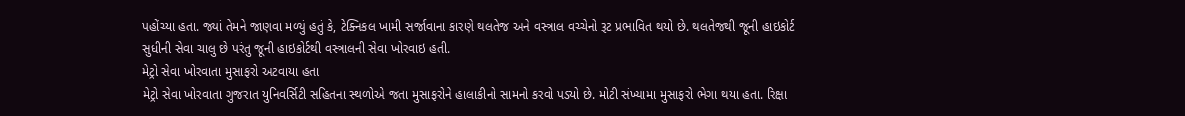પહોંચ્યા હતા. જ્યાં તેમને જાણવા મળ્યું હતું કે, ટેક્નિકલ ખામી સર્જાવાના કારણે થલતેજ અને વસ્ત્રાલ વચ્ચેનો રૂટ પ્રભાવિત થયો છે. થલતેજથી જૂની હાઇકોર્ટ સુધીની સેવા ચાલુ છે પરંતુ જૂની હાઇકોર્ટથી વસ્ત્રાલની સેવા ખોરવાઇ હતી.
મેટ્રો સેવા ખોરવાતા મુસાફરો અટવાયા હતા
મેટ્રો સેવા ખોરવાતા ગુજરાત યુનિવર્સિટી સહિતના સ્થળોએ જતા મુસાફરોને હાલાકીનો સામનો કરવો પડ્યો છે. મોટી સંખ્યામા મુસાફરો ભેગા થયા હતા. રિક્ષા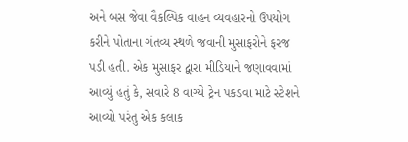અને બસ જેવા વૈકલ્પિક વાહન વ્યવહારનો ઉપયોગ કરીને પોતાના ગંતવ્ય સ્થળે જવાની મુસાફરોને ફરજ પડી હતી. એક મુસાફર દ્વારા મીડિયાને જણાવવામાં આવ્યું હતું કે, સવારે 8 વાગ્યે ટ્રેન પકડવા માટે સ્ટેશને આવ્યો પરંતુ એક કલાક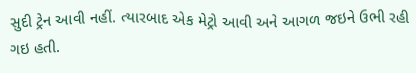સુદી ટ્રેન આવી નહીં. ત્યારબાદ એક મેટ્રો આવી અને આગળ જઇને ઉભી રહી ગઇ હતી.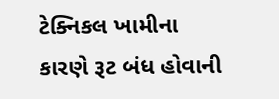ટેક્નિકલ ખામીના કારણે રૂટ બંધ હોવાની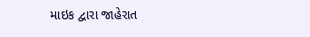માઇક દ્વારા જાહેરાત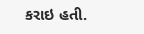કરાઇ હતી.